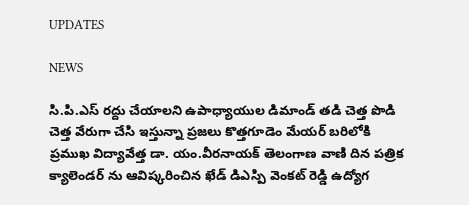UPDATES

NEWS

సి.పి.ఎస్ రద్దు చేయాలని ఉపాధ్యాయుల డిమాండ్ తడి చెత్త పొడి చెత్త వేరుగా చేసి ఇస్తున్నా ప్రజలు కొత్తగూడెం మేయర్ బరిలోకి ప్రముఖ విద్యావేత్త డా. యం.వీరనాయక్ తెలంగాణ వాణి దిన పత్రిక క్యాలెండర్ ను ఆవిష్కరించిన ఖేడ్ డిఎస్పి వెంకట్ రెడ్డి ఉద్యోగ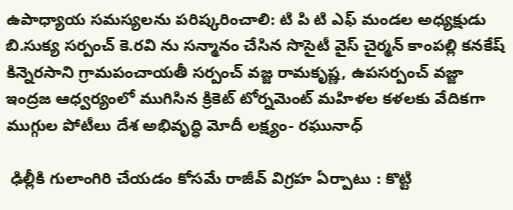ఉపాధ్యాయ సమస్యలను పరిష్కరించాలి: టి పి టి ఎఫ్ మండల అధ్యక్షుడు బి.సుక్య సర్పంచ్ కె.రవి ను సన్మానం చేసిన సొసైటీ వైస్ చైర్మన్ కాంపల్లి కనకేష్‌ కిన్నెరసాని గ్రామపంచాయతీ సర్పంచ్ వజ్జ రామకృష్ణ, ఉపసర్పంచ్ వజ్జా ఇంద్రజ ఆధ్వర్యంలో ముగిసిన క్రికెట్ టోర్నమెంట్ మహిళల కళలకు వేదికగా ముగ్గుల పోటీలు దేశ అభివృద్ధి మోదీ లక్ష్యం- రఘునాధ్

 ఢిల్లీకి గులాంగిరి చేయడం కోసమే రాజీవ్ విగ్రహ ఏర్పాటు : కొట్టి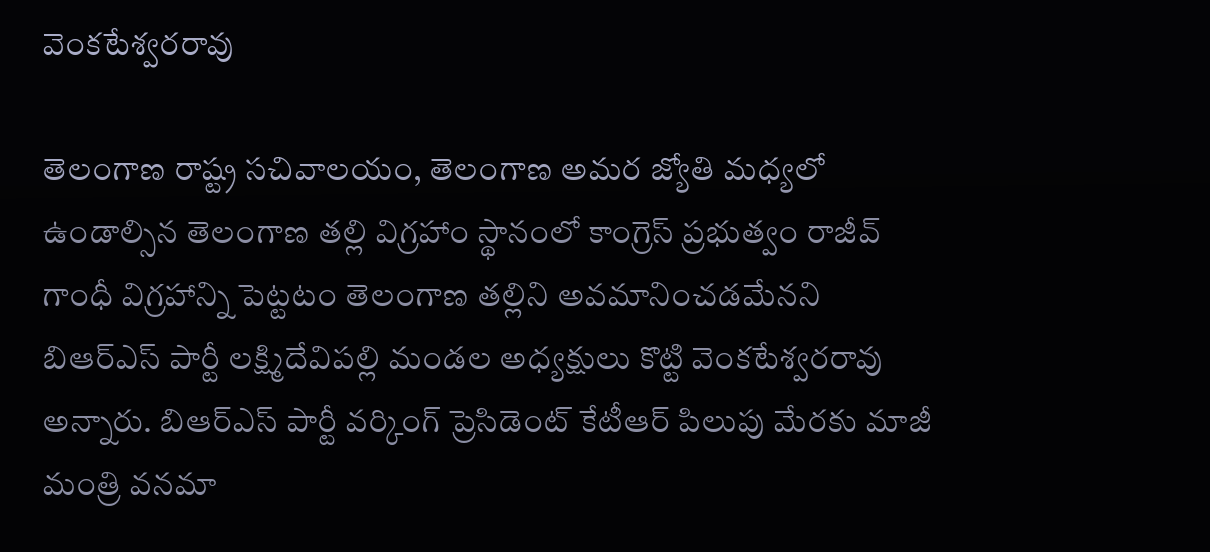వెంకటేశ్వరరావు

తెలంగాణ రాష్ట్ర సచివాలయం, తెలంగాణ అమర జ్యోతి మధ్యలో ఉండాల్సిన తెలంగాణ తల్లి విగ్రహాం స్థానంలో కాంగ్రెస్ ప్రభుత్వం రాజీవ్ గాంధీ విగ్రహాన్ని పెట్టటం తెలంగాణ తల్లిని అవమానించడమేనని బిఆర్ఎస్ పార్టీ లక్ష్మిదేవిపల్లి మండల అధ్యక్షులు కొట్టి వెంకటేశ్వరరావు అన్నారు. బిఆర్ఎస్ పార్టీ వర్కింగ్ ప్రెసిడెంట్ కేటీఆర్ పిలుపు మేరకు మాజీ మంత్రి వనమా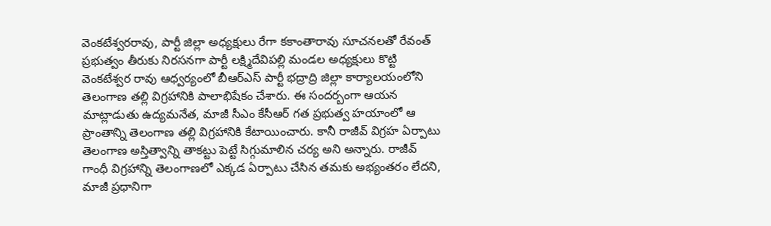వెంకటేశ్వరరావు, పార్టీ జిల్లా అధ్యక్షులు రేగా కకాంతారావు సూచనలతో రేవంత్ ప్రభుత్వం తీరుకు నిరసనగా పార్టీ లక్ష్మిదేవిపల్లి మండల అధ్యక్షులు కొట్టి వెంకటేశ్వర రావు ఆధ్వర్యంలో బీఆర్ఎస్ పార్టీ భద్రాద్రి జిల్లా కార్యాలయంలోని తెలంగాణ తల్లి విగ్రహానికి పాలాభిషేకం చేశారు. ఈ సందర్బంగా ఆయన మాట్లాడుతు ఉద్యమనేత, మాజీ సీఎం కేసీఆర్ గత ప్రభుత్వ హయాంలో ఆ ప్రాంతాన్ని తెలంగాణ తల్లి విగ్రహానికి కేటాయించారు. కానీ రాజీవ్ విగ్రహ ఏర్పాటు తెలంగాణ అస్తిత్వాన్ని తాకట్టు పెట్టే సిగ్గుమాలిన చర్య అని అన్నారు. రాజీవ్ గాంధీ విగ్రహాన్ని తెలంగాణలో ఎక్కడ ఏర్పాటు చేసిన తమకు అభ్యంతరం లేదని, మాజీ ప్రధానిగా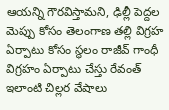ఆయన్ని గౌరవిస్తామని, ఢిల్లీ పెద్దల మెప్పు కోసం తెలంగాణ తల్లి విగ్రహ ఏర్పాటు కోసం స్థలం రాజీవ్ గాంధీ విగ్రహం ఏర్పాటు చేస్తు రేవంత్ ఇలాంటి చిల్లర వేషాలు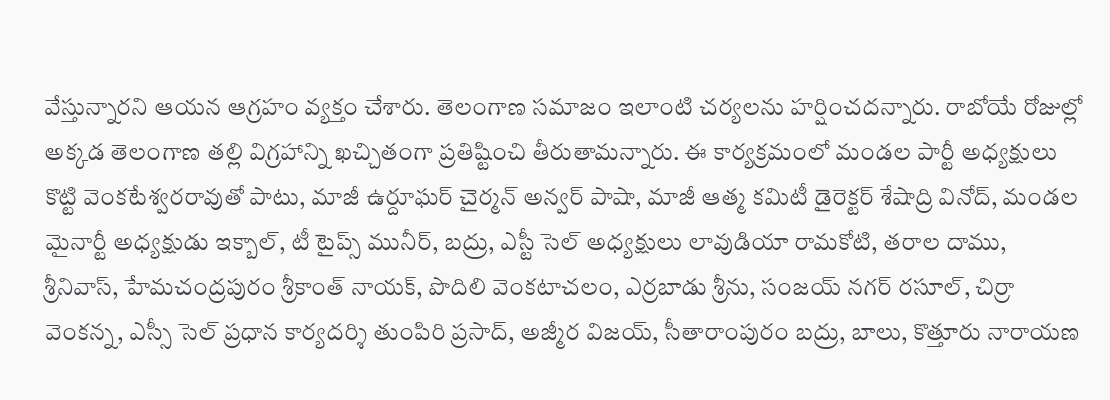వేస్తున్నారని ఆయన ఆగ్రహం వ్యక్తం చేశారు. తెలంగాణ సమాజం ఇలాంటి చర్యలను హర్షించదన్నారు. రాబోయే రోజుల్లో అక్కడ తెలంగాణ తల్లి విగ్రహాన్ని ఖచ్చితంగా ప్రతిష్టించి తీరుతామన్నారు. ఈ కార్యక్రమంలో మండల పార్టీ అధ్యక్షులు కొట్టి వెంకటేశ్వరరావుతో పాటు, మాజీ ఉర్దూఘర్ చైర్మన్ అన్వర్ పాషా, మాజీ ఆత్మ కమిటీ డైరెక్టర్ శేషాద్రి వినోద్, మండల మైనార్టీ అధ్యక్షుడు ఇక్బాల్, టీ టైప్స్ మునీర్, బద్రు, ఎస్టీ సెల్ అధ్యక్షులు లావుడియా రామకోటి, తరాల దాము, శ్రీనివాస్, హేమచంద్రపురం శ్రీకాంత్ నాయక్, పొదిలి వెంకటాచలం, ఎర్రబాడు శ్రీను, సంజయ్ నగర్ రసూల్, చిర్రా వెంకన్న, ఎస్సీ సెల్ ప్రధాన కార్యదర్శి తుంపిరి ప్రసాద్, అజ్మీర విజయ్, సీతారాంపురం బద్రు, బాలు, కొత్తూరు నారాయణ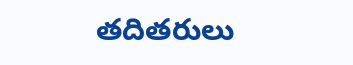తదితరులు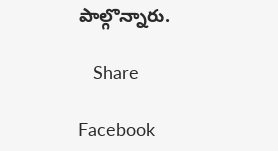పాల్గొన్నారు.

   Share

Facebook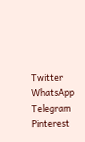Twitter
WhatsApp
Telegram
Pinterest